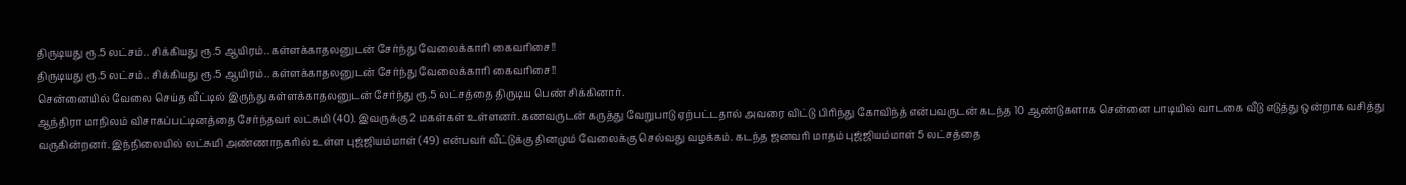திருடியது ரூ.5 லட்சம்.. சிக்கியது ரூ.5 ஆயிரம்.. கள்ளக்காதலனுடன் சேர்ந்து வேலைக்காரி கைவரிசை!!
திருடியது ரூ.5 லட்சம்.. சிக்கியது ரூ.5 ஆயிரம்.. கள்ளக்காதலனுடன் சேர்ந்து வேலைக்காரி கைவரிசை!!
சென்னையில் வேலை செய்த வீட்டில் இருந்து கள்ளக்காதலனுடன் சேர்ந்து ரூ.5 லட்சத்தை திருடிய பெண் சிக்கினார்.
ஆந்திரா மாநிலம் விசாகப்பட்டினத்தை சேர்ந்தவர் லட்சுமி (40). இவருக்கு 2 மகள்கள் உள்ளனர். கணவருடன் கருத்து வேறுபாடு ஏற்பட்டதால் அவரை விட்டு பிரிந்து கோவிந்த் என்பவருடன் கடந்த 10 ஆண்டுகளாக சென்னை பாடியில் வாடகை வீடு எடுத்து ஒன்றாக வசித்து வருகின்றனர். இந்நிலையில் லட்சுமி அண்ணாநகரில் உள்ள புஜ்ஜியம்மாள் (49) என்பவர் வீட்டுக்கு தினமும் வேலைக்கு செல்வது வழக்கம். கடந்த ஜனவரி மாதம் புஜ்ஜியம்மாள் 5 லட்சத்தை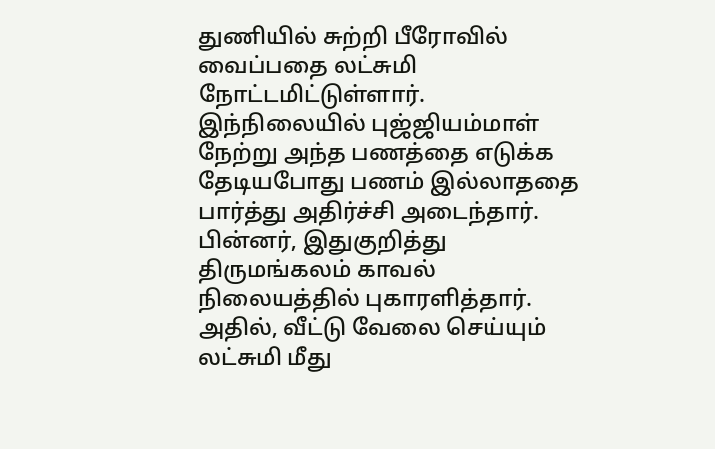துணியில் சுற்றி பீரோவில் வைப்பதை லட்சுமி நோட்டமிட்டுள்ளார்.
இந்நிலையில் புஜ்ஜியம்மாள் நேற்று அந்த பணத்தை எடுக்க தேடியபோது பணம் இல்லாததை பார்த்து அதிர்ச்சி அடைந்தார். பின்னர், இதுகுறித்து திருமங்கலம் காவல் நிலையத்தில் புகாரளித்தார். அதில், வீட்டு வேலை செய்யும் லட்சுமி மீது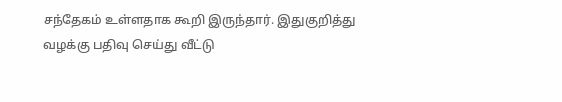சந்தேகம் உள்ளதாக கூறி இருந்தார். இதுகுறித்து வழக்கு பதிவு செய்து வீட்டு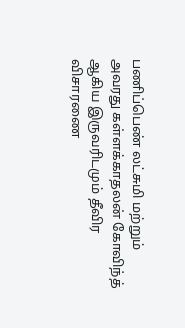பணிப்பெண் லட்சுமி மற்றும் அவரது கள்ளக்காதலன் கோவிந்த் ஆகிய இருவரிடமும் தீவிர விசாரணை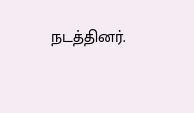நடத்தினர்.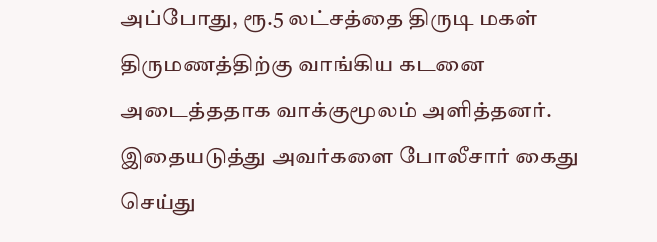அப்போது, ரூ.5 லட்சத்தை திருடி மகள் திருமணத்திற்கு வாங்கிய கடனை அடைத்ததாக வாக்குமூலம் அளித்தனர். இதையடுத்து அவர்களை போலீசார் கைது செய்து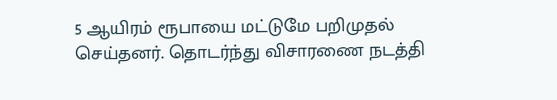5 ஆயிரம் ரூபாயை மட்டுமே பறிமுதல் செய்தனர். தொடர்ந்து விசாரணை நடத்தி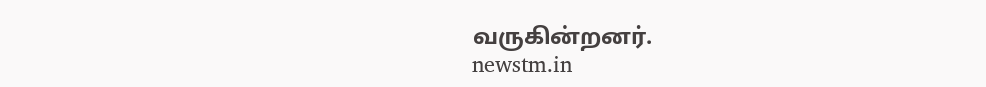வருகின்றனர்.
newstm.in